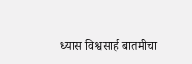ध्यास विश्वसार्ह बातमीचा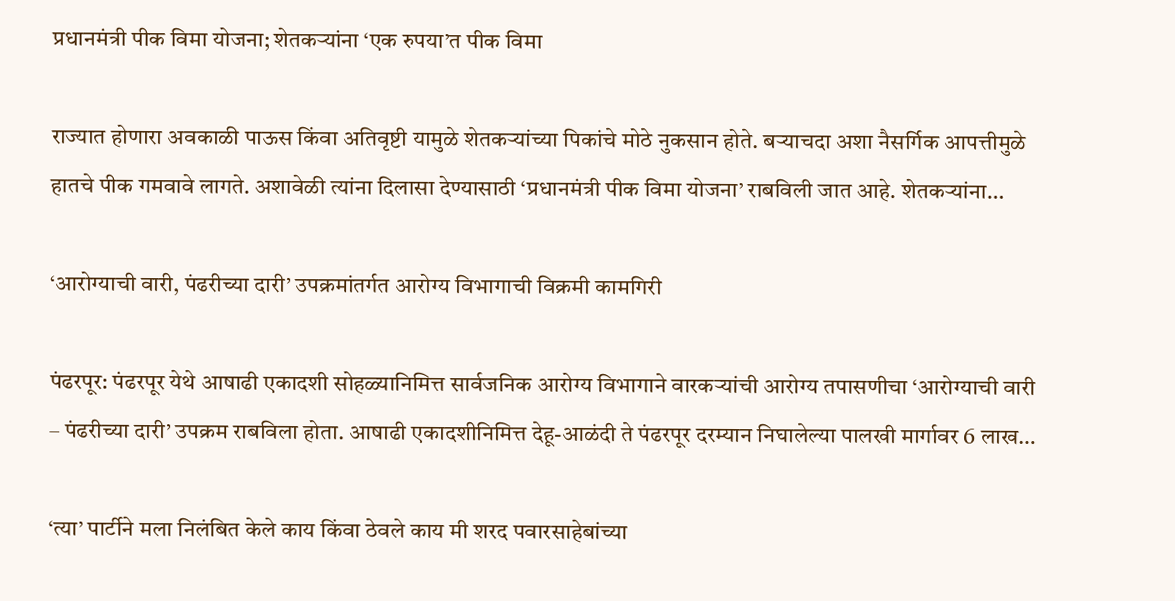प्रधानमंत्री पीक विमा योजना; शेतकऱ्यांना ‘एक रुपया’त पीक विमा

राज्यात होणारा अवकाळी पाऊस किंवा अतिवृष्टी यामुळे शेतकऱ्यांच्या पिकांचे मोठे नुकसान होते. बऱ्याचदा अशा नैसर्गिक आपत्तीमुळे हातचे पीक गमवावे लागते. अशावेळी त्यांना दिलासा देण्यासाठी ‘प्रधानमंत्री पीक विमा योजना’ राबविली जात आहे. शेतकऱ्यांना…

‘आरोग्याची वारी, पंढरीच्या दारी’ उपक्रमांतर्गत आरोग्य विभागाची विक्रमी कामगिरी

पंढरपूर: पंढरपूर येथे आषाढी एकादशी सोहळ्यानिमित्त सार्वजनिक आरोग्य विभागाने वारकऱ्यांची आरोग्य तपासणीचा ‘आरोग्याची वारी – पंढरीच्या दारी’ उपक्रम राबविला होता. आषाढी एकादशीनिमित्त देहू-आळंदी ते पंढरपूर दरम्यान निघालेल्या पालखी मार्गावर 6 लाख…

‘त्या’ पार्टीने मला निलंबित केले काय किंवा ठेवले काय मी शरद पवारसाहेबांच्या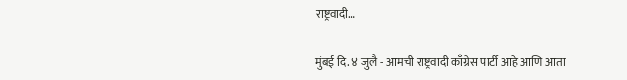राष्ट्रवादी…

मुंबई दि. ४ जुलै - आमची राष्ट्रवादी काँग्रेस पार्टी आहे आणि आता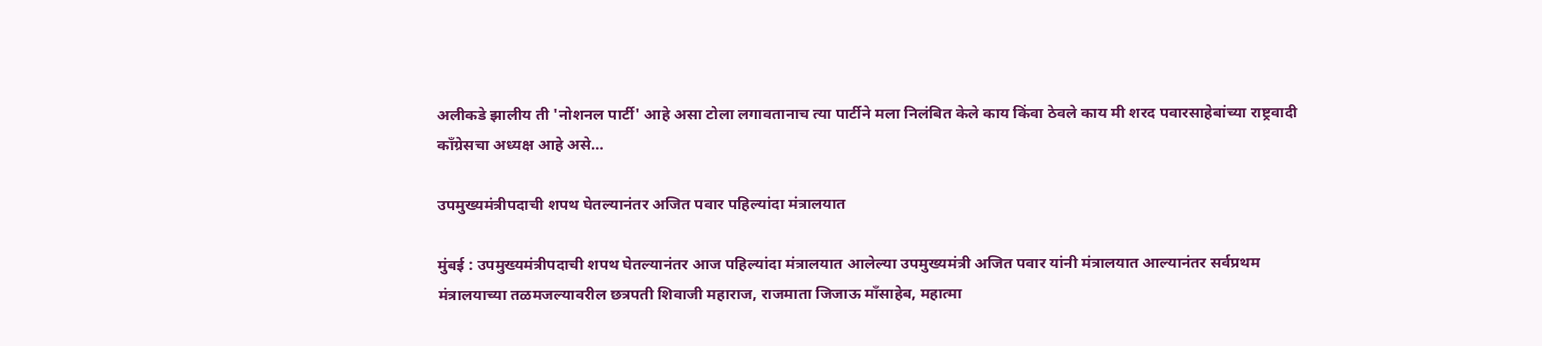अलीकडे झालीय ती 'नोशनल पार्टी' आहे असा टोला लगावतानाच त्या पार्टीने मला निलंबित केले काय किंवा ठेवले काय मी शरद पवारसाहेबांच्या राष्ट्रवादी काँग्रेसचा अध्यक्ष आहे असे…

उपमुख्यमंत्रीपदाची शपथ घेतल्यानंतर अजित पवार पहिल्यांदा मंत्रालयात

मुंबई : उपमुख्यमंत्रीपदाची शपथ घेतल्यानंतर आज पहिल्यांदा मंत्रालयात आलेल्या उपमुख्यमंत्री अजित पवार यांनी मंत्रालयात आल्यानंतर सर्वप्रथम मंत्रालयाच्या तळमजल्यावरील छत्रपती शिवाजी महाराज, राजमाता जिजाऊ माँसाहेब, महात्मा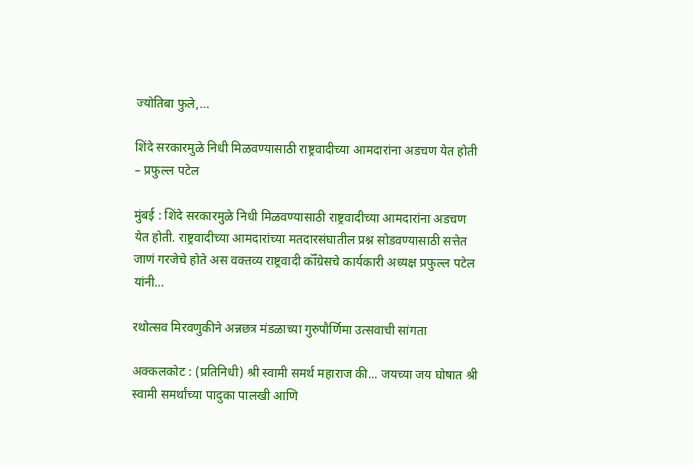ज्योतिबा फुले,…

शिंदे सरकारमुळे निधी मिळवण्यासाठी राष्ट्रवादीच्या आमदारांना अडचण येत होती – प्रफुल्ल पटेल

मुंबई : शिंदे सरकारमुळे निधी मिळवण्यासाठी राष्ट्रवादीच्या आमदारांना अडचण येत होती. राष्ट्रवादीच्या आमदारांच्या मतदारसंघातील प्रश्न सोडवण्यासाठी सत्तेत जाणं गरजेचे होते अस वक्तव्य राष्ट्रवादी कॉँग्रेसचे कार्यकारी अध्यक्ष प्रफुल्ल पटेल यांनी…

रथोत्सव मिरवणुकीने अन्नछत्र मंडळाच्या गुरुपौर्णिमा उत्सवाची सांगता

अक्कलकोट : (प्रतिनिधी) श्री स्वामी समर्थ महाराज की... जयच्या जय घोषात श्री स्वामी समर्थांच्या पादुका पालखी आणि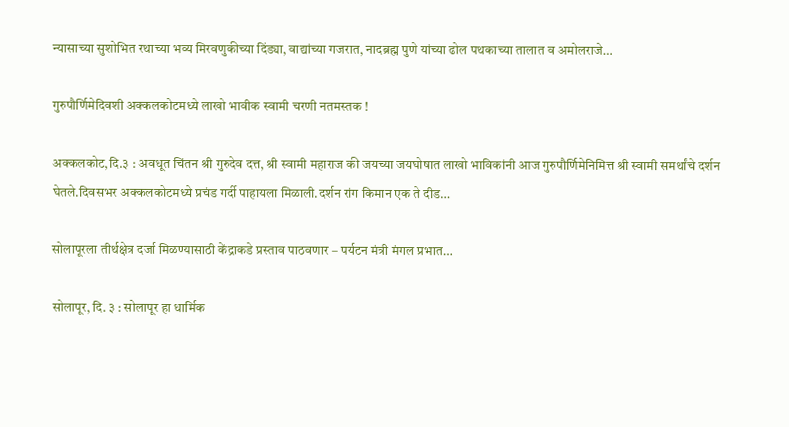न्यासाच्या सुशोभित रथाच्या भव्य मिरवणुकीच्या दिंड्या, वाद्यांच्या गजरात, नादब्रह्म पुणे यांच्या ढोल पथकाच्या तालात व अमोलराजे…

गुरुपौर्णिमेदिवशी अक्कलकोटमध्ये लाखो भावीक स्वामी चरणी नतमस्तक !

अक्कलकोट,दि.३ : अवधूत चिंतन श्री गुरुदेव दत्त, श्री स्वामी महाराज की जयच्या जयघोषात लाखो भाविकांनी आज गुरुपौर्णिमेनिमित्त श्री स्वामी समर्थांचे दर्शन घेतले.दिवसभर अक्कलकोटमध्ये प्रचंड गर्दी पाहायला मिळाली.दर्शन रांग किमान एक ते दीड…

सोलापूरला तीर्थक्षेत्र दर्जा मिळण्यासाठी केंद्राकडे प्रस्ताव पाठवणार – पर्यटन मंत्री मंगल प्रभात…

सोलापूर, दि. ३ : सोलापूर हा धार्मिक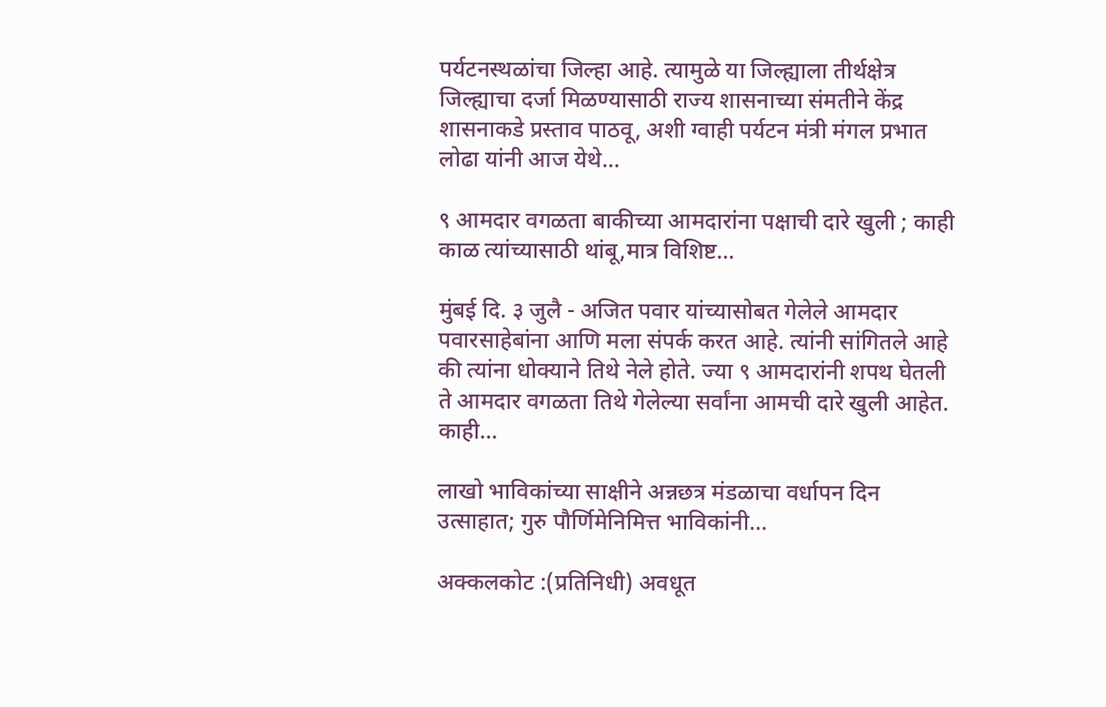पर्यटनस्थळांचा जिल्हा आहे. त्यामुळे या जिल्ह्याला तीर्थक्षेत्र जिल्ह्याचा दर्जा मिळण्यासाठी राज्य शासनाच्या संमतीने केंद्र शासनाकडे प्रस्ताव पाठवू, अशी ग्वाही पर्यटन मंत्री मंगल प्रभात लोढा यांनी आज येथे…

९ आमदार वगळता बाकीच्या आमदारांना पक्षाची दारे खुली ; काही काळ त्यांच्यासाठी थांबू,मात्र विशिष्ट…

मुंबई दि. ३ जुलै - अजित पवार यांच्यासोबत गेलेले आमदार पवारसाहेबांना आणि मला संपर्क करत आहे. त्यांनी सांगितले आहे की त्यांना धोक्याने तिथे नेले होते. ज्या ९ आमदारांनी शपथ घेतली ते आमदार वगळता तिथे गेलेल्या सर्वांना आमची दारे खुली आहेत. काही…

लाखो भाविकांच्या साक्षीने अन्नछत्र मंडळाचा वर्धापन दिन उत्साहात; गुरु पौर्णिमेनिमित्त भाविकांनी…

अक्कलकोट :(प्रतिनिधी) अवधूत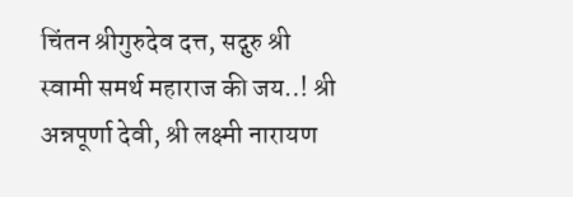चिंतन श्रीगुरुदेव दत्त, सद्गुरु श्री स्वामी समर्थ महाराज की जय..! श्री अन्नपूर्णा देवी, श्री लक्ष्मी नारायण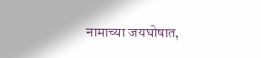नामाच्या जयघोषात,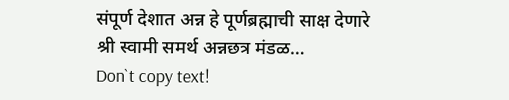संपूर्ण देशात अन्न हे पूर्णब्रह्माची साक्ष देणारे श्री स्वामी समर्थ अन्नछत्र मंडळ…
Don`t copy text!